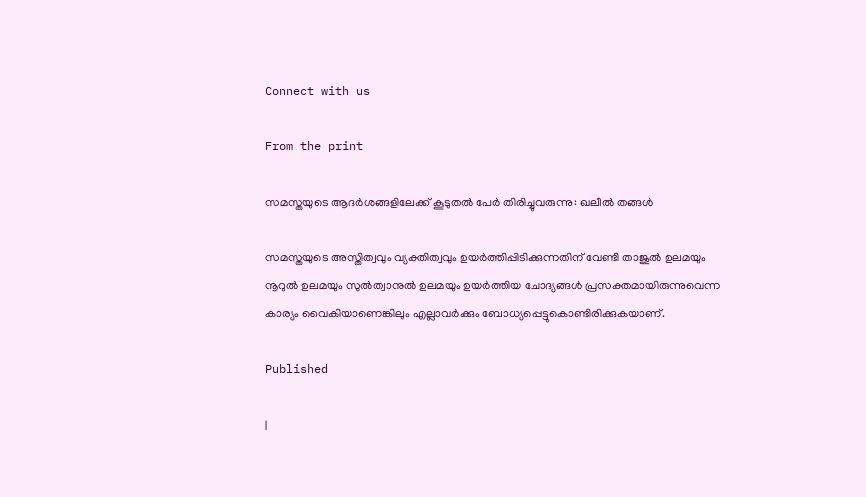Connect with us

From the print

സമസ്തയുടെ ആദര്‍ശങ്ങളിലേക്ക് കൂടുതല്‍ പേര്‍ തിരിച്ചുവരുന്നു: ഖലീല്‍ തങ്ങള്‍

സമസ്തയുടെ അസ്തിത്വവും വ്യക്തിത്വവും ഉയര്‍ത്തിപ്പിടിക്കുന്നതിന് വേണ്ടി താജുല്‍ ഉലമയും നൂറുല്‍ ഉലമയും സുല്‍ത്വാനുല്‍ ഉലമയും ഉയര്‍ത്തിയ ചോദ്യങ്ങള്‍ പ്രസക്തമായിരുന്നുവെന്ന കാര്യം വൈകിയാണെങ്കിലും എല്ലാവര്‍ക്കും ബോധ്യപ്പെട്ടുകൊണ്ടിരിക്കുകയാണ്.

Published

|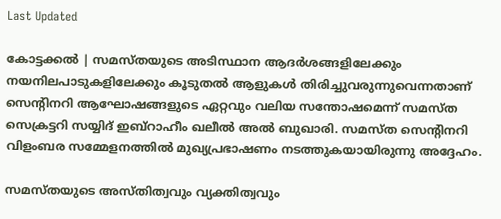Last Updated

കോട്ടക്കല്‍ | സമസ്തയുടെ അടിസ്ഥാന ആദര്‍ശങ്ങളിലേക്കും നയനിലപാടുകളിലേക്കും കൂടുതല്‍ ആളുകള്‍ തിരിച്ചുവരുന്നുവെന്നതാണ് സെന്റിനറി ആഘോഷങ്ങളുടെ ഏറ്റവും വലിയ സന്തോഷമെന്ന് സമസ്ത സെക്രട്ടറി സയ്യിദ് ഇബ്‌റാഹീം ഖലീല്‍ അൽ ബുഖാരി. സമസ്ത സെന്റിനറി വിളംബര സമ്മേളനത്തില്‍ മുഖ്യപ്രഭാഷണം നടത്തുകയായിരുന്നു അദ്ദേഹം.

സമസ്തയുടെ അസ്തിത്വവും വ്യക്തിത്വവും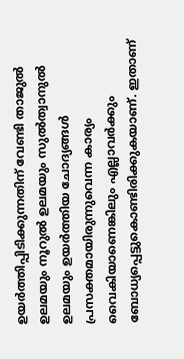ഉയര്‍ത്തിപ്പിടിക്കുന്നതിന് വേണ്ടി താജുല്‍ ഉലമയും നൂറുല്‍ ഉലമയും സുല്‍ത്വാനുല്‍ ഉലമയും ഉയര്‍ത്തിയ ചോദ്യങ്ങള്‍ പ്രസക്തമായിരുന്നുവെന്ന കാര്യം വൈകിയാണെങ്കിലും എല്ലാവര്‍ക്കും ബോധ്യപ്പെട്ടുകൊണ്ടിരിക്കുകയാണ്. ഇതാണ്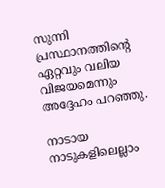സുന്നി പ്രസ്ഥാനത്തിന്റെ ഏറ്റവും വലിയ വിജയമെന്നും അദ്ദേഹം പറഞ്ഞു.

നാടായ നാടുകളിലെല്ലാം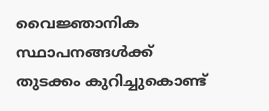വൈജ്ഞാനിക സ്ഥാപനങ്ങള്‍ക്ക് തുടക്കം കുറിച്ചുകൊണ്ട്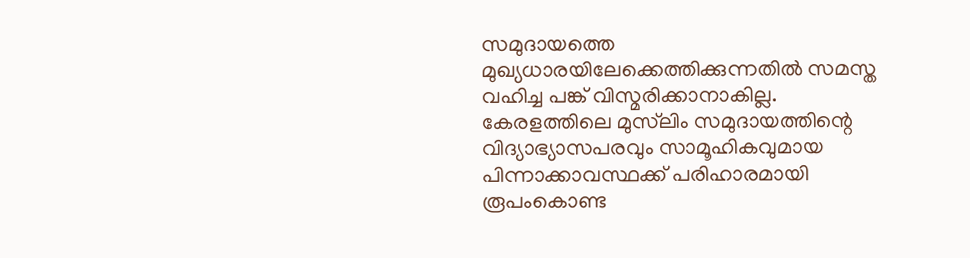സമുദായത്തെ മുഖ്യധാരയിലേക്കെത്തിക്കുന്നതില്‍ സമസ്ത വഹിച്ച പങ്ക് വിസ്മരിക്കാനാകില്ല. കേരളത്തിലെ മുസ്‌ലിം സമുദായത്തിന്റെ വിദ്യാഭ്യാസപരവും സാമൂഹികവുമായ പിന്നാക്കാവസ്ഥക്ക് പരിഹാരമായി രൂപംകൊണ്ട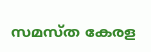സമസ്ത കേരള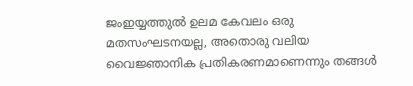ജംഇയ്യത്തുല്‍ ഉലമ കേവലം ഒരു മതസംഘടനയല്ല, അതൊരു വലിയ വൈജ്ഞാനിക പ്രതികരണമാണെന്നും തങ്ങള്‍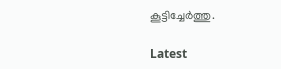കൂട്ടിച്ചേര്‍ത്തു.

Latest